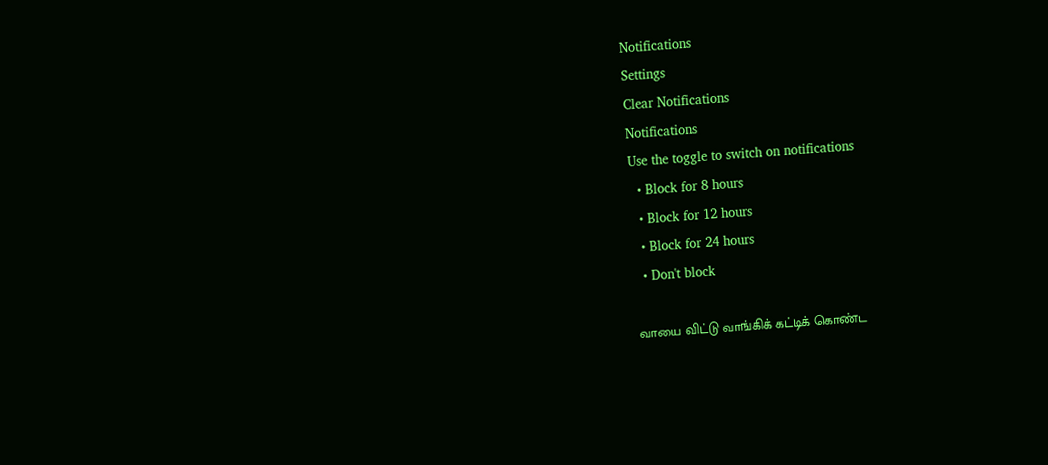Notifications
Settings
Clear Notifications
Notifications
Use the toggle to switch on notifications
  • Block for 8 hours
  • Block for 12 hours
  • Block for 24 hours
  • Don't block

வாயை விட்டு வாங்கிக் கட்டிக் கொண்ட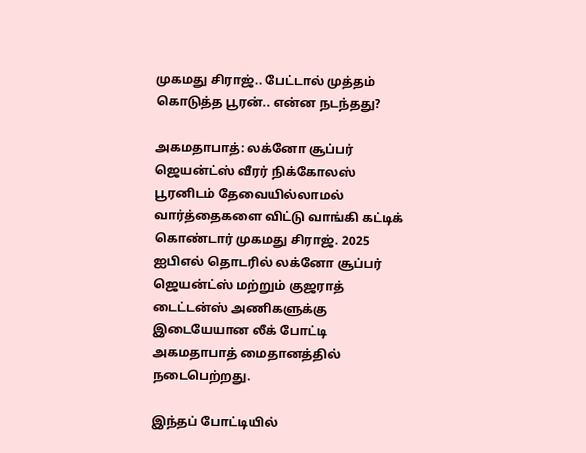முகமது சிராஜ்.. பேட்டால் முத்தம் கொடுத்த பூரன்.. என்ன நடந்தது?

அகமதாபாத்: லக்னோ சூப்பர் ஜெயன்ட்ஸ் வீரர் நிக்கோலஸ் பூரனிடம் தேவையில்லாமல் வார்த்தைகளை விட்டு வாங்கி கட்டிக் கொண்டார் முகமது சிராஜ். 2025 ஐபிஎல் தொடரில் லக்னோ சூப்பர் ஜெயன்ட்ஸ் மற்றும் குஜராத் டைட்டன்ஸ் அணிகளுக்கு இடையேயான லீக் போட்டி அகமதாபாத் மைதானத்தில் நடைபெற்றது.

இந்தப் போட்டியில்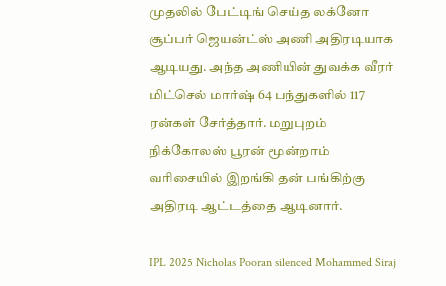முதலில் பேட்டிங் செய்த லக்னோ சூப்பர் ஜெயன்ட்ஸ் அணி அதிரடியாக ஆடியது. அந்த அணியின் துவக்க வீரர் மிட்செல் மார்ஷ் 64 பந்துகளில் 117 ரன்கள் சேர்த்தார். மறுபுறம் நிக்கோலஸ் பூரன் மூன்றாம் வரிசையில் இறங்கி தன் பங்கிற்கு அதிரடி ஆட்டத்தை ஆடினார்.

IPL 2025 Nicholas Pooran silenced Mohammed Siraj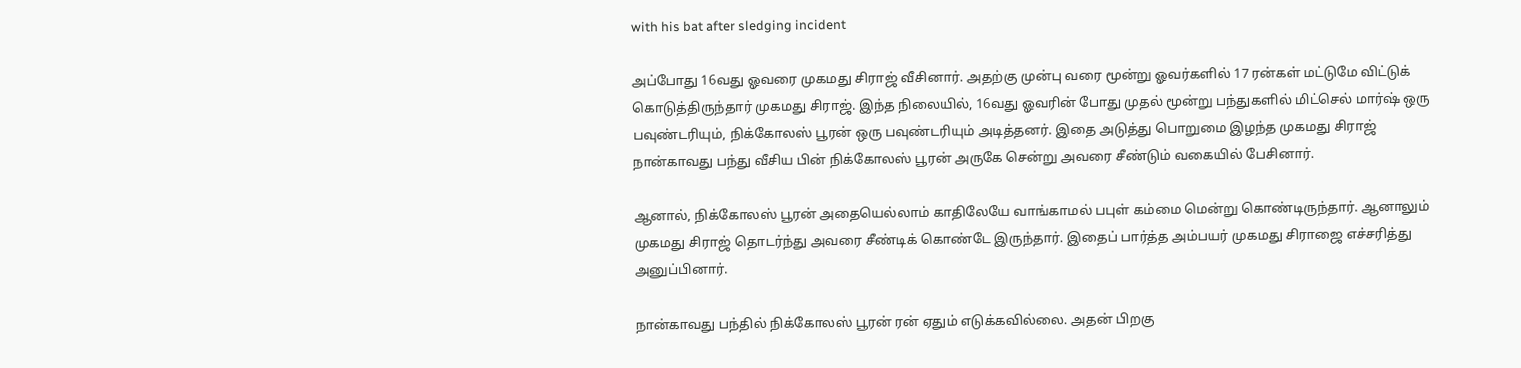with his bat after sledging incident

அப்போது 16வது ஓவரை முகமது சிராஜ் வீசினார். அதற்கு முன்பு வரை மூன்று ஓவர்களில் 17 ரன்கள் மட்டுமே விட்டுக் கொடுத்திருந்தார் முகமது சிராஜ். இந்த நிலையில், 16வது ஓவரின் போது முதல் மூன்று பந்துகளில் மிட்செல் மார்ஷ் ஒரு பவுண்டரியும், நிக்கோலஸ் பூரன் ஒரு பவுண்டரியும் அடித்தனர். இதை அடுத்து பொறுமை இழந்த முகமது சிராஜ் நான்காவது பந்து வீசிய பின் நிக்கோலஸ் பூரன் அருகே சென்று அவரை சீண்டும் வகையில் பேசினார்.

ஆனால், நிக்கோலஸ் பூரன் அதையெல்லாம் காதிலேயே வாங்காமல் பபுள் கம்மை மென்று கொண்டிருந்தார். ஆனாலும் முகமது சிராஜ் தொடர்ந்து அவரை சீண்டிக் கொண்டே இருந்தார். இதைப் பார்த்த அம்பயர் முகமது சிராஜை எச்சரித்து அனுப்பினார்.

நான்காவது பந்தில் நிக்கோலஸ் பூரன் ரன் ஏதும் எடுக்கவில்லை. அதன் பிறகு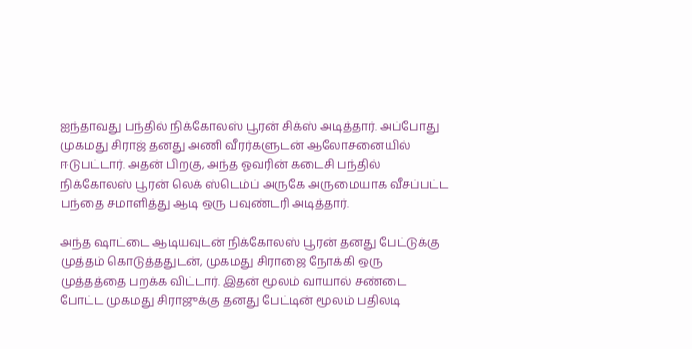ஐந்தாவது பந்தில் நிக்கோலஸ் பூரன் சிக்ஸ் அடித்தார். அப்போது முகமது சிராஜ் தனது அணி வீரர்களுடன் ஆலோசனையில் ஈடுபட்டார். அதன் பிறகு, அந்த ஓவரின் கடைசி பந்தில் நிக்கோலஸ் பூரன் லெக் ஸ்டெம்ப் அருகே அருமையாக வீசப்பட்ட பந்தை சமாளித்து ஆடி ஒரு பவுண்டரி அடித்தார்.

அந்த ஷாட்டை ஆடியவுடன் நிக்கோலஸ் பூரன் தனது பேட்டுக்கு முத்தம் கொடுத்ததுடன், முகமது சிராஜை நோக்கி ஒரு முத்தத்தை பறக்க விட்டார். இதன் மூலம் வாயால் சண்டை போட்ட முகமது சிராஜுக்கு தனது பேட்டின் மூலம் பதிலடி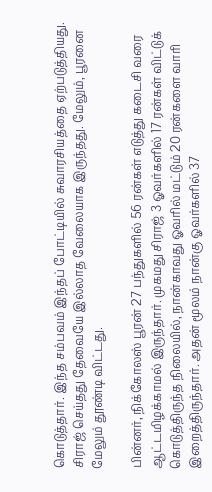கொடுத்தார். இந்த சம்பவம் இந்தப் போட்டியில் சுவாரசியத்தை ஏற்படுத்தியது. சிராஜ் செய்தது தேவையே இல்லாத வேலையாக இருந்தது. மேலும், பூரனை மேலும் தூண்டி விட்டது.

பின்னர், நிக்கோலஸ் பூரன் 27 பந்துகளில் 56 ரன்கள் எடுத்து கடைசி வரை ஆட்டமிழக்காமல் இருந்தார். முகமது சிராஜ் 3 ஓவர்களில் 17 ரன்கள் விட்டுக் கொடுத்திருந்த நிலையில், நான்காவது ஓவரில் மட்டும் 20 ரன்களை வாரி இறைத்திருந்தார். அதன் மூலம் நான்கு ஓவர்களில் 37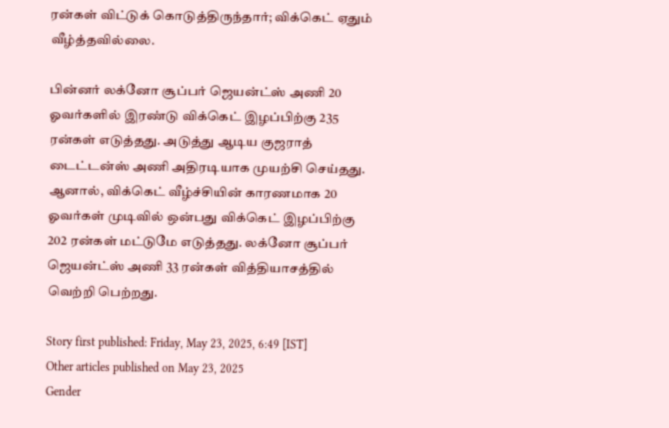ரன்கள் விட்டுக் கொடுத்திருந்தார்; விக்கெட் ஏதும் வீழ்த்தவில்லை.

பின்னர் லக்னோ சூப்பர் ஜெயன்ட்ஸ் அணி 20 ஓவர்களில் இரண்டு விக்கெட் இழப்பிற்கு 235 ரன்கள் எடுத்தது. அடுத்து ஆடிய குஜராத் டைட்டன்ஸ் அணி அதிரடியாக முயற்சி செய்தது. ஆனால், விக்கெட் வீழ்ச்சியின் காரணமாக 20 ஓவர்கள் முடிவில் ஒன்பது விக்கெட் இழப்பிற்கு 202 ரன்கள் மட்டுமே எடுத்தது. லக்னோ சூப்பர் ஜெயன்ட்ஸ் அணி 33 ரன்கள் வித்தியாசத்தில் வெற்றி பெற்றது.

Story first published: Friday, May 23, 2025, 6:49 [IST]
Other articles published on May 23, 2025
Gender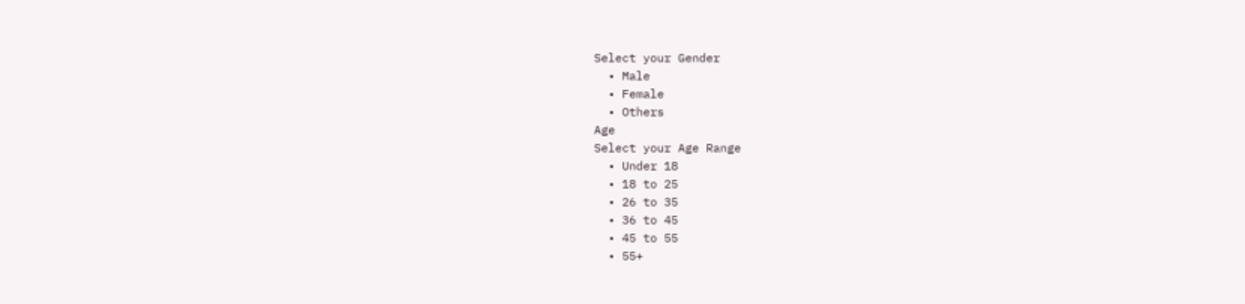Select your Gender
  • Male
  • Female
  • Others
Age
Select your Age Range
  • Under 18
  • 18 to 25
  • 26 to 35
  • 36 to 45
  • 45 to 55
  • 55+